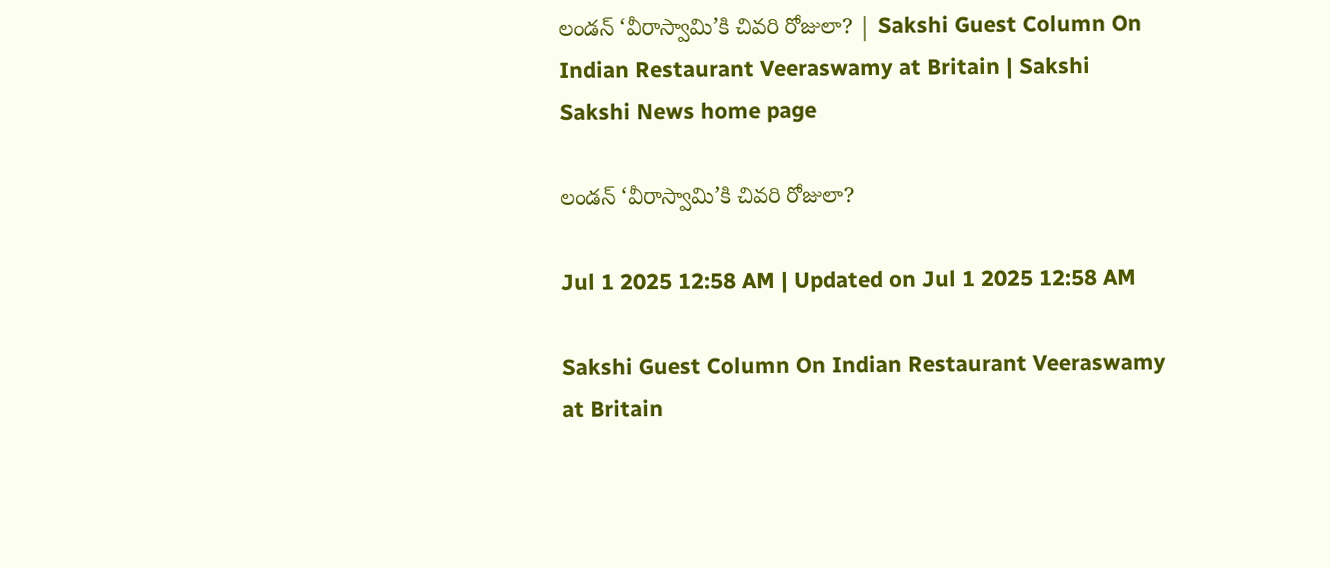లండన్‌ ‘వీరాస్వామి’కి చివరి రోజులా? | Sakshi Guest Column On Indian Restaurant Veeraswamy at Britain | Sakshi
Sakshi News home page

లండన్‌ ‘వీరాస్వామి’కి చివరి రోజులా?

Jul 1 2025 12:58 AM | Updated on Jul 1 2025 12:58 AM

Sakshi Guest Column On Indian Restaurant Veeraswamy at Britain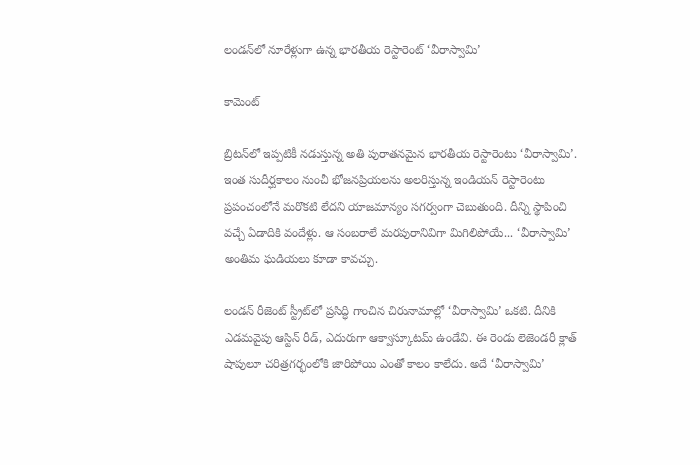లండన్‌లో నూరేళ్లుగా ఉన్న భారతీయ రెస్టారెంట్‌ ‘వీరాస్వామి’

కామెంట్‌

బ్రిటన్‌లో ఇప్పటికీ నడుస్తున్న అతి పురాతనమైన భారతీయ రెస్టారెంటు ‘వీరాస్వామి’. ఇంత సుదీర్ఘకాలం నుంచీ భోజనప్రియలను అలరిస్తున్న ఇండియన్‌ రెస్టారెంటు ప్రపంచంలోనే మరొకటి లేదని యాజమాన్యం సగర్వంగా చెబుతుంది. దీన్ని స్థాపించి వచ్చే ఏడాదికి వందేళ్లు. ఆ సంబరాలే మరపురానివిగా మిగిలిపోయే... ‘వీరాస్వామి’ అంతిమ ఘడియలు కూడా కావచ్చు.

లండన్‌ రీజెంట్‌ స్ట్రీట్‌లో ప్రసిద్ధి గాంచిన చిరునామాల్లో ‘వీరాస్వామి’ ఒకటి. దీనికి ఎడమవైపు ఆస్టిన్‌ రీడ్, ఎదురుగా ఆక్వాస్కూటమ్‌ ఉండేవి. ఈ రెండు లెజెండరీ క్లాత్‌ షాపులూ చరిత్రగర్భంలోకి జారిపోయి ఎంతో కాలం కాలేదు. అదే ‘వీరాస్వామి’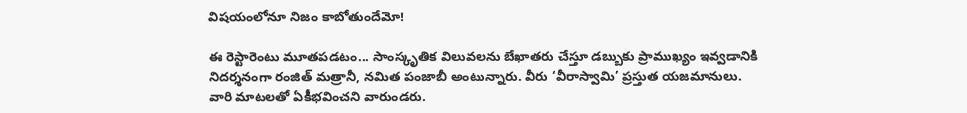విషయంలోనూ నిజం కాబోతుందేమో!

ఈ రెస్టారెంటు మూతపడటం... సాంస్కృతిక విలువలను బేఖాతరు చేస్తూ డబ్బుకు ప్రాముఖ్యం ఇవ్వడానికి నిదర్శనంగా రంజిత్‌ మత్రానీ, నమిత పంజాబీ అంటున్నారు. వీరు ‘వీరాస్వామి’ ప్రస్తుత యజమానులు. వారి మాటలతో ఏకీభవించని వారుండరు.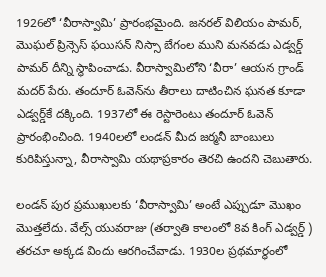1926లో ‘వీరాస్వామి’ ప్రారంభమైంది. జనరల్‌ విలియం పామర్, మొఘల్‌ ప్రిన్సెస్‌ ఫయిసన్‌ నిస్సా బేగంల ముని మనవడు ఎడ్వర్డ్‌ పామర్‌ దీన్ని స్థాపించాడు. వీరాస్వామిలోని ‘వీరా’ ఆయన గ్రాండ్‌ మదర్‌ పేరు. తందూర్‌ ఓవెన్‌ను తీరాలు దాటించిన ఘనత కూడా ఎడ్వర్డ్‌కే దక్కింది. 1937లో ఈ రెస్టారెంటు తందూర్‌ ఓవెన్‌ ప్రారంభించింది. 1940లలో లండన్‌ మీద జర్మనీ బాంబులు కురిపిస్తున్నా, వీరాస్వామి యథాప్రకారం తెరచి ఉందని చెబుతారు.

లండన్‌ పుర ప్రముఖులకు ‘వీరాస్వామి’ అంటే ఎప్పుడూ మొఖం మొత్తలేదు. వేల్స్‌ యువరాజు (తర్వాతి కాలంలో 8వ కింగ్‌ ఎడ్వర్డ్‌ ) తరచూ అక్కడ విందు ఆరగించేవాడు. 1930ల ప్రథమార్ధంలో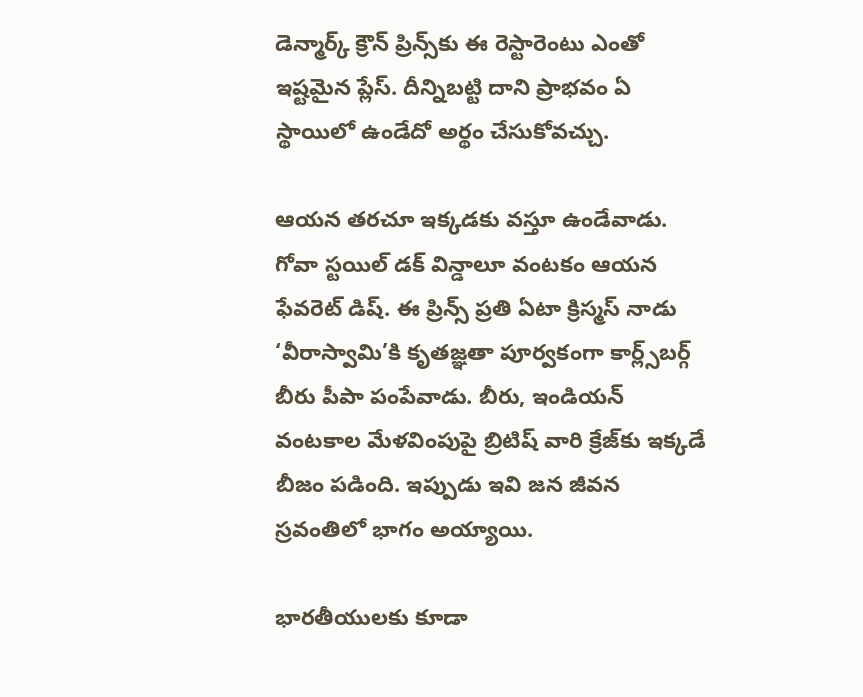డెన్మార్క్‌ క్రౌన్‌ ప్రిన్స్‌కు ఈ రెస్టారెంటు ఎంతో ఇష్టమైన ప్లేస్‌. దీన్నిబట్టి దాని ప్రాభవం ఏ స్థాయిలో ఉండేదో అర్థం చేసుకోవచ్చు.

ఆయన తరచూ ఇక్కడకు వస్తూ ఉండేవాడు. గోవా స్టయిల్‌ డక్‌ విన్డాలూ వంటకం ఆయన ఫేవరెట్‌ డిష్‌. ఈ ప్రిన్స్‌ ప్రతి ఏటా క్రిస్మస్‌ నాడు ‘వీరాస్వామి’కి కృతజ్ఞతా పూర్వకంగా కార్ల్స్‌బర్గ్‌ బీరు పీపా పంపేవాడు. బీరు, ఇండియన్‌ వంటకాల మేళవింపుపై బ్రిటిష్‌ వారి క్రేజ్‌కు ఇక్కడే బీజం పడింది. ఇప్పుడు ఇవి జన జీవన స్రవంతిలో భాగం అయ్యాయి.

భారతీయులకు కూడా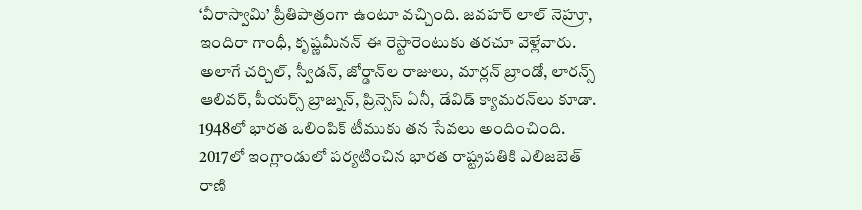‘వీరాస్వామి’ ప్రీతిపాత్రంగా ఉంటూ వచ్చింది. జవహర్‌ లాల్‌ నెహ్రూ, ఇందిరా గాంధీ, కృష్ణమీనన్‌ ఈ రెస్టారెంటుకు తరచూ వెళ్లేవారు. అలాగే చర్చిల్, స్వీడన్, జోర్డాన్‌ల రాజులు, మార్లన్‌ బ్రాండో, లారన్స్‌ ఆలివర్, పీయర్స్‌ బ్రాజ్నన్, ప్రిన్సెస్‌ ఏనీ, డేవిడ్‌ క్యామరన్‌లు కూడా. 1948లో భారత ఒలింపిక్‌ టీముకు తన సేవలు అందించింది. 2017లో ఇంగ్లాండులో పర్యటించిన భారత రాష్ట్రపతికి ఎలిజబెత్‌ రాణి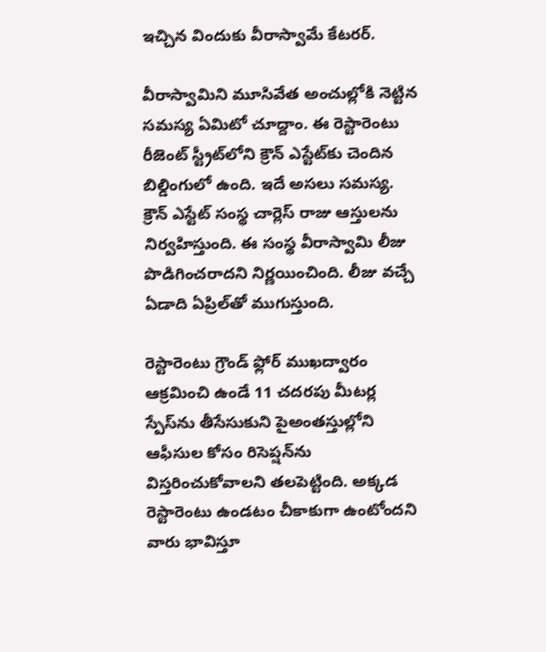ఇచ్చిన విందుకు వీరాస్వామే కేటరర్‌.

వీరాస్వామిని మూసివేత అంచుల్లోకి నెట్టిన  సమస్య ఏమిటో చూద్దాం. ఈ రెస్టారెంటు రీజెంట్‌ స్ట్రీట్‌లోని క్రౌన్‌ ఎస్టేట్‌కు చెందిన బిల్డింగులో ఉంది. ఇదే అసలు సమస్య. క్రౌన్‌ ఎస్టేట్‌ సంస్థ చార్లెస్‌ రాజు ఆస్తులను నిర్వహిస్తుంది. ఈ సంస్థ వీరాస్వామి లీజు పొడిగించరాదని నిర్ణయించింది. లీజు వచ్చే ఏడాది ఏప్రిల్‌తో ముగుస్తుంది.

రెస్టారెంటు గ్రౌండ్‌ ఫ్లోర్‌ ముఖద్వారం ఆక్రమించి ఉండే 11 చదరపు మీటర్ల స్పేస్‌ను తీసేసుకుని పైఅంతస్తుల్లోని  ఆఫీసుల కోసం రిసెప్షన్‌ను విస్తరించుకోవాలని తలపెట్టింది. అక్కడ రెస్టారెంటు ఉండటం చీకాకుగా ఉంటోందని వారు భావిస్తూ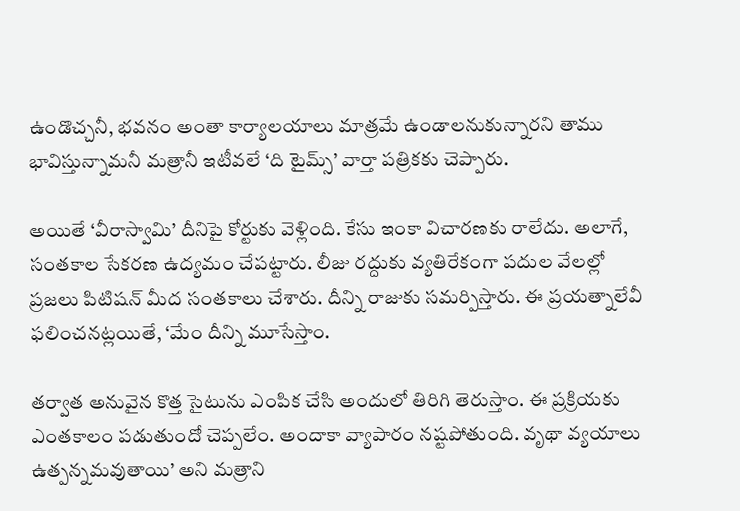ఉండొచ్చనీ, భవనం అంతా కార్యాలయాలు మాత్రమే ఉండాలనుకున్నారని తాము భావిస్తున్నామనీ మత్రానీ ఇటీవలే ‘ది టైమ్స్‌’ వార్తా పత్రికకు చెప్పారు.

అయితే ‘వీరాస్వామి’ దీనిపై కోర్టుకు వెళ్లింది. కేసు ఇంకా విచారణకు రాలేదు. అలాగే, సంతకాల సేకరణ ఉద్యమం చేపట్టారు. లీజు రద్దుకు వ్యతిరేకంగా పదుల వేలల్లో ప్రజలు పిటిషన్‌ మీద సంతకాలు చేశారు. దీన్ని రాజుకు సమర్పిస్తారు. ఈ ప్రయత్నాలేవీ ఫలించనట్లయితే, ‘మేం దీన్ని మూసేస్తాం.

తర్వాత అనువైన కొత్త సైటును ఎంపిక చేసి అందులో తిరిగి తెరుస్తాం. ఈ ప్రక్రియకు ఎంతకాలం పడుతుందో చెప్పలేం. అందాకా వ్యాపారం నష్టపోతుంది. వృథా వ్యయాలు ఉత్పన్నమవుతాయి’ అని మత్రాని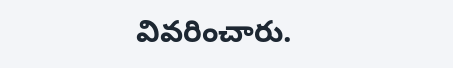వివరించారు.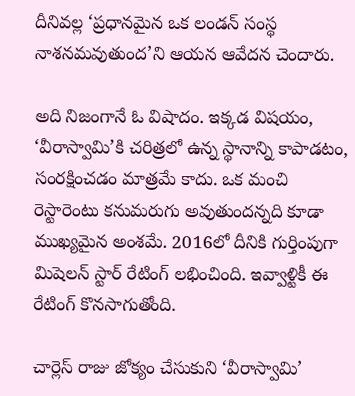దీనివల్ల ‘ప్రధానమైన ఒక లండన్‌ సంస్థ నాశనమవుతుంద’ని ఆయన ఆవేదన చెందారు.

అది నిజంగానే ఓ విషాదం. ఇక్కడ విషయం, ‘వీరాస్వామి’కి చరిత్రలో ఉన్న స్థానాన్ని కాపాడటం, సంరక్షించడం మాత్రమే కాదు. ఒక మంచి రెస్టారెంటు కనుమరుగు అవుతుందన్నది కూడా ముఖ్యమైన అంశమే. 2016లో దీనికి గుర్తింపుగా మిషెలన్‌ స్టార్‌ రేటింగ్‌ లభించింది. ఇవ్వాళ్టికీ ఈ రేటింగ్‌ కొనసాగుతోంది.

చార్లెస్‌ రాజు జోక్యం చేసుకుని ‘వీరాస్వామి’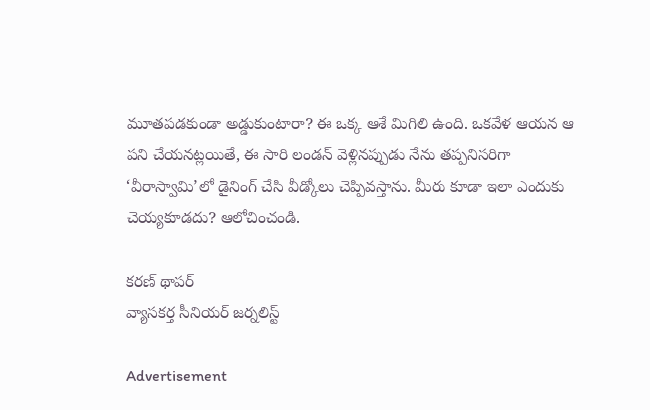మూతపడకుండా అడ్డుకుంటారా? ఈ ఒక్క ఆశే మిగిలి ఉంది. ఒకవేళ ఆయన ఆ పని చేయనట్లయితే, ఈ సారి లండన్‌ వెళ్లినప్పుడు నేను తప్పనిసరిగా  ‘వీరాస్వామి’లో డైనింగ్‌ చేసి వీడ్కోలు చెప్పివస్తాను. మీరు కూడా ఇలా ఎందుకు చెయ్యకూడదు? ఆలోచించండి.

కరణ్‌ థాపర్‌
వ్యాసకర్త సీనియర్‌ జర్నలిస్ట్‌

Advertisement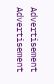Advertisement
Advertisement